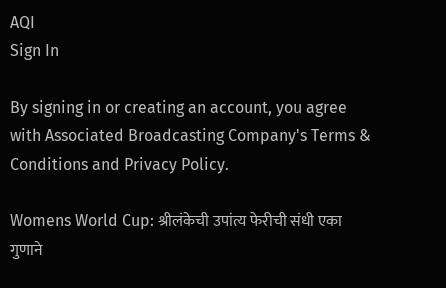AQI
Sign In

By signing in or creating an account, you agree with Associated Broadcasting Company's Terms & Conditions and Privacy Policy.

Womens World Cup: श्रीलंकेची उपांत्य फेरीची संधी एका गुणाने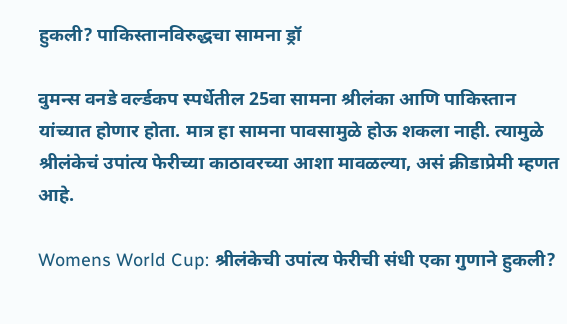हुकली? पाकिस्तानविरुद्धचा सामना ड्रॉ

वुमन्स वनडे वर्ल्डकप स्पर्धेतील 25वा सामना श्रीलंका आणि पाकिस्तान यांच्यात होणार होता. मात्र हा सामना पावसामुळे होऊ शकला नाही. त्यामुळे श्रीलंकेचं उपांत्य फेरीच्या काठावरच्या आशा मावळल्या, असं क्रीडाप्रेमी म्हणत आहे.

Womens World Cup: श्रीलंकेची उपांत्य फेरीची संधी एका गुणाने हुकली?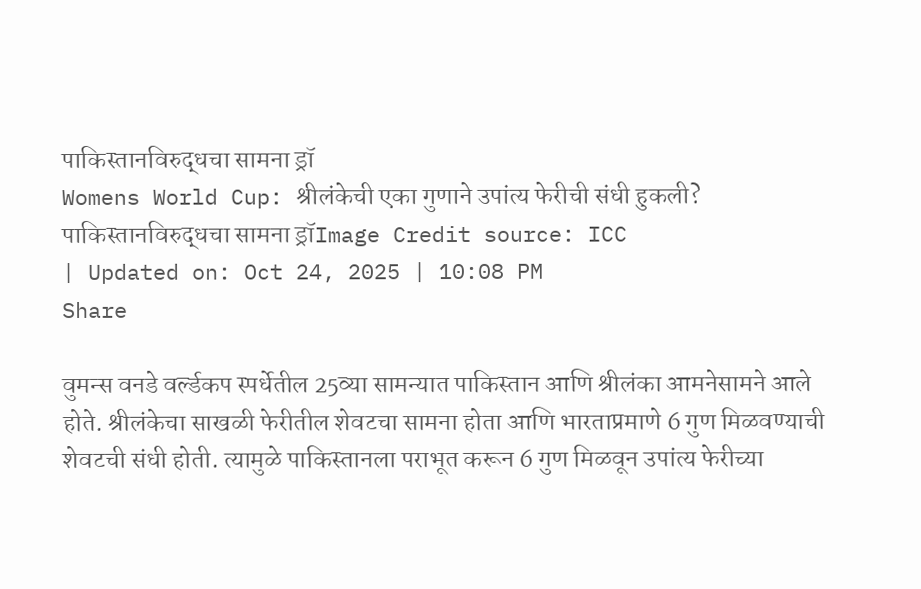पाकिस्तानविरुद्धचा सामना ड्रॉ
Womens World Cup: श्रीलंकेची एका गुणाने उपांत्य फेरीची संधी हुकली? पाकिस्तानविरुद्धचा सामना ड्रॉImage Credit source: ICC
| Updated on: Oct 24, 2025 | 10:08 PM
Share

वुमन्स वनडे वर्ल्डकप स्पर्धेतील 25व्या सामन्यात पाकिस्तान आणि श्रीलंका आमनेसामने आले होते. श्रीलंकेचा साखळी फेरीतील शेवटचा सामना होता आणि भारताप्रमाणे 6 गुण मिळवण्याची शेवटची संधी होती. त्यामुळे पाकिस्तानला पराभूत करून 6 गुण मिळवून उपांत्य फेरीच्या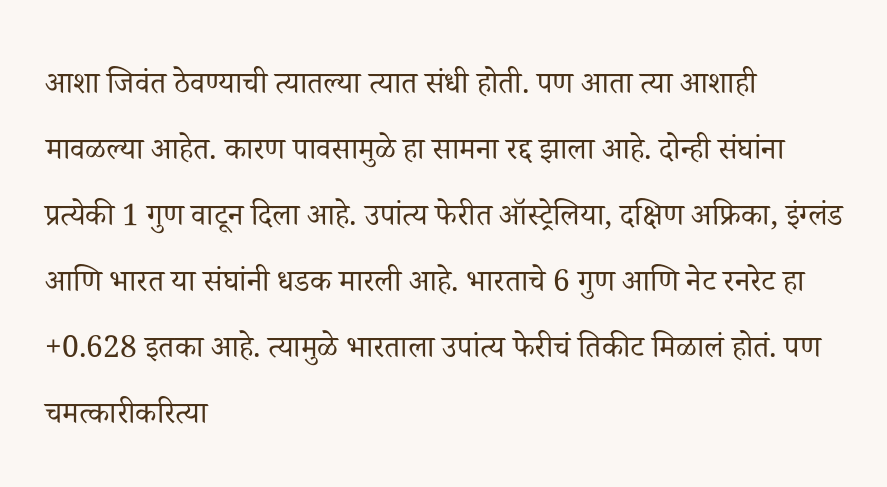आशा जिवंत ठेवण्याची त्यातल्या त्यात संधी होती. पण आता त्या आशाही मावळल्या आहेत. कारण पावसामुळे हा सामना रद्द झाला आहे. दोन्ही संघांना प्रत्येकी 1 गुण वाटून दिला आहे. उपांत्य फेरीत ऑस्ट्रेलिया, दक्षिण अफ्रिका, इंग्लंड आणि भारत या संघांनी धडक मारली आहे. भारताचे 6 गुण आणि नेट रनरेट हा +0.628 इतका आहे. त्यामुळे भारताला उपांत्य फेरीचं तिकीट मिळालं होतं. पण चमत्कारीकरित्या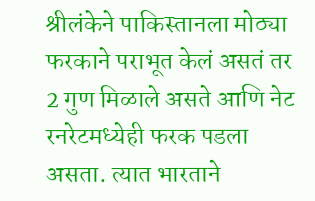श्रीलंकेने पाकिस्तानला मोठ्या फरकाने पराभूत केलं असतं तर 2 गुण मिळाले असते आणि नेट रनरेटमध्येही फरक पडला असता. त्यात भारताने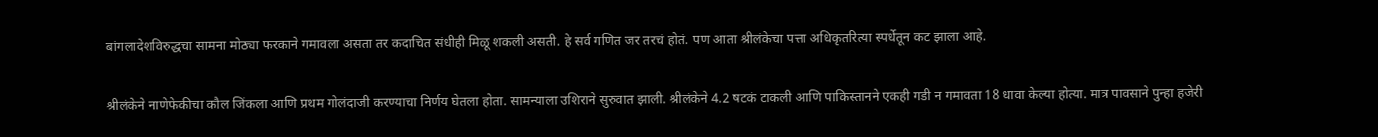बांगलादेशविरुद्धचा सामना मोठ्या फरकाने गमावला असता तर कदाचित संधीही मिळू शकली असती. हे सर्व गणित जर तरचं होतं. पण आता श्रीलंकेचा पत्ता अधिकृतरित्या स्पर्धेतून कट झाला आहे.

श्रीलंकेने नाणेफेकीचा कौल जिंकला आणि प्रथम गोलंदाजी करण्याचा निर्णय घेतला होता. सामन्याला उशिराने सुरुवात झाली. श्रीलंकेने 4.2 षटकं टाकली आणि पाकिस्तानने एकही गडी न गमावता 18 धावा केल्या होत्या. मात्र पावसाने पुन्हा हजेरी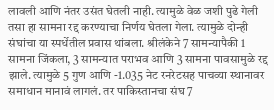लावली आणि नंतर उसंत घेतली नाही. त्यामुळे वेळ जशी पुढे गेली तसा हा सामना रद्द करण्याचा निर्णय घेतला गेला. त्यामुळे दोन्ही संघांचा या स्पर्धेतील प्रवास थांबला. श्रीलंकेने 7 सामन्यापैकी 1 सामना जिंकला, 3 सामन्यात पराभव आणि 3 सामना पावसामुळे रद्द झाले. त्यामुळे 5 गुण आणि -1.035 नेट रनरेटसह पाचव्या स्थानावर समाधान मानावं लागलं. तर पाकिस्तानचा संघ 7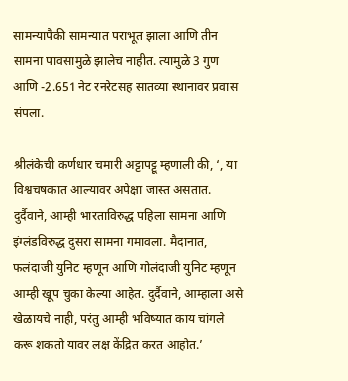सामन्यापैकी सामन्यात पराभूत झाला आणि तीन सामना पावसामुळे झालेच नाहीत. त्यामुळे 3 गुण आणि -2.651 नेट रनरेटसह सातव्या स्थानावर प्रवास संपला.

श्रीलंकेची कर्णधार चमारी अट्टापट्टू म्हणाली की, ‘, या विश्वचषकात आल्यावर अपेक्षा जास्त असतात. दुर्दैवाने, आम्ही भारताविरुद्ध पहिला सामना आणि इंग्लंडविरुद्ध दुसरा सामना गमावला. मैदानात, फलंदाजी युनिट म्हणून आणि गोलंदाजी युनिट म्हणून आम्ही खूप चुका केल्या आहेत. दुर्दैवाने, आम्हाला असे खेळायचे नाही, परंतु आम्ही भविष्यात काय चांगले करू शकतो यावर लक्ष केंद्रित करत आहोत.’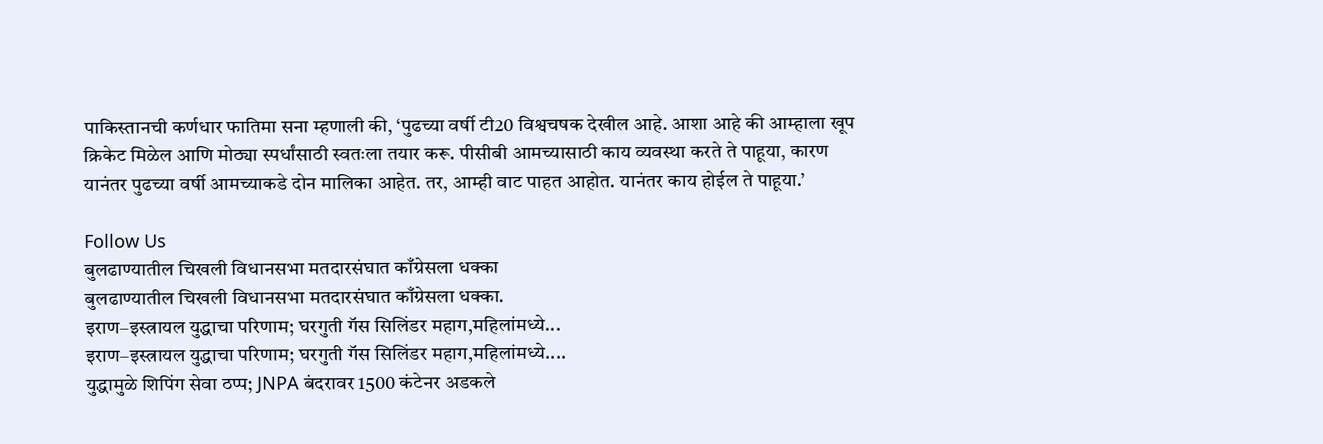पाकिस्तानची कर्णधार फातिमा सना म्हणाली की, ‘पुढच्या वर्षी टी20 विश्वचषक देखील आहे. आशा आहे की आम्हाला खूप क्रिकेट मिळेल आणि मोठ्या स्पर्धांसाठी स्वतःला तयार करू. पीसीबी आमच्यासाठी काय व्यवस्था करते ते पाहूया, कारण यानंतर पुढच्या वर्षी आमच्याकडे दोन मालिका आहेत. तर, आम्ही वाट पाहत आहोत. यानंतर काय होईल ते पाहूया.’

Follow Us
बुलढाण्यातील चिखली विधानसभा मतदारसंघात काँग्रेसला धक्का
बुलढाण्यातील चिखली विधानसभा मतदारसंघात काँग्रेसला धक्का.
इराण–इस्त्रायल युद्धाचा परिणाम; घरगुती गॅस सिलिंडर महाग,महिलांमध्ये...
इराण–इस्त्रायल युद्धाचा परिणाम; घरगुती गॅस सिलिंडर महाग,महिलांमध्ये....
युद्धामुळे शिपिंग सेवा ठप्प; JNPA बंदरावर 1500 कंटेनर अडकले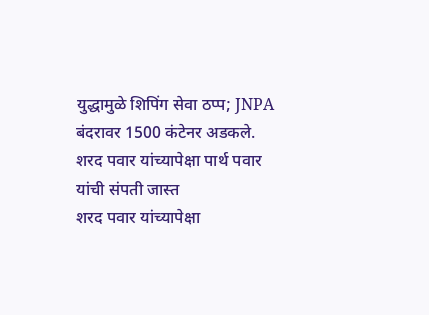युद्धामुळे शिपिंग सेवा ठप्प; JNPA बंदरावर 1500 कंटेनर अडकले.
शरद पवार यांच्यापेक्षा पार्थ पवार यांची संपती जास्त
शरद पवार यांच्यापेक्षा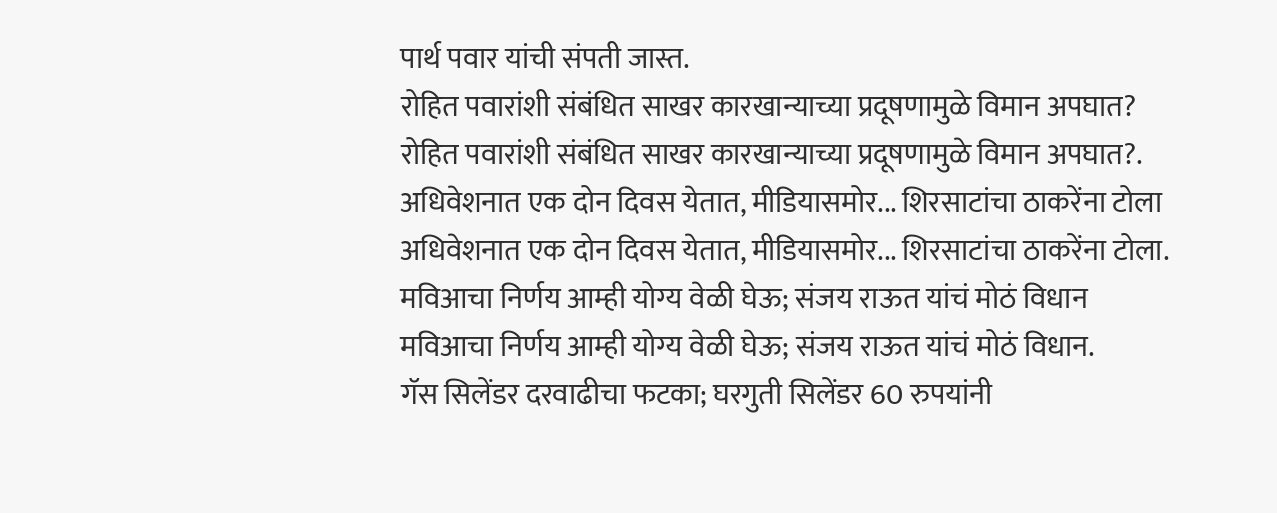पार्थ पवार यांची संपती जास्त.
रोहित पवारांशी संबंधित साखर कारखान्याच्या प्रदूषणामुळे विमान अपघात?
रोहित पवारांशी संबंधित साखर कारखान्याच्या प्रदूषणामुळे विमान अपघात?.
अधिवेशनात एक दोन दिवस येतात, मीडियासमोर... शिरसाटांचा ठाकरेंना टोला
अधिवेशनात एक दोन दिवस येतात, मीडियासमोर... शिरसाटांचा ठाकरेंना टोला.
मविआचा निर्णय आम्ही योग्य वेळी घेऊ; संजय राऊत यांचं मोठं विधान
मविआचा निर्णय आम्ही योग्य वेळी घेऊ; संजय राऊत यांचं मोठं विधान.
गॅस सिलेंडर दरवाढीचा फटका; घरगुती सिलेंडर 60 रुपयांनी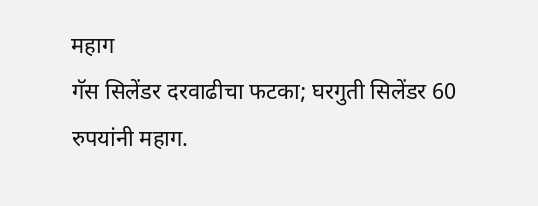महाग
गॅस सिलेंडर दरवाढीचा फटका; घरगुती सिलेंडर 60 रुपयांनी महाग.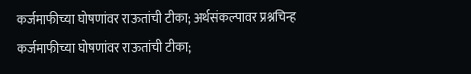कर्जमाफीच्या घोषणांवर राऊतांची टीका; अर्थसंकल्पावर प्रश्नचिन्ह
कर्जमाफीच्या घोषणांवर राऊतांची टीका;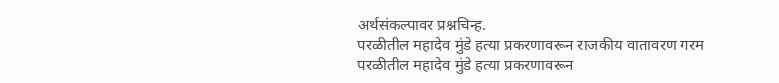अर्थसंकल्पावर प्रश्नचिन्ह.
परळीतील महादेव मुंडे हत्या प्रकरणावरून राजकीय वातावरण गरम
परळीतील महादेव मुंडे हत्या प्रकरणावरून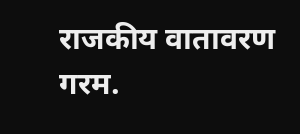राजकीय वातावरण गरम.